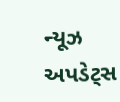ન્યૂઝ અપડેટ્સ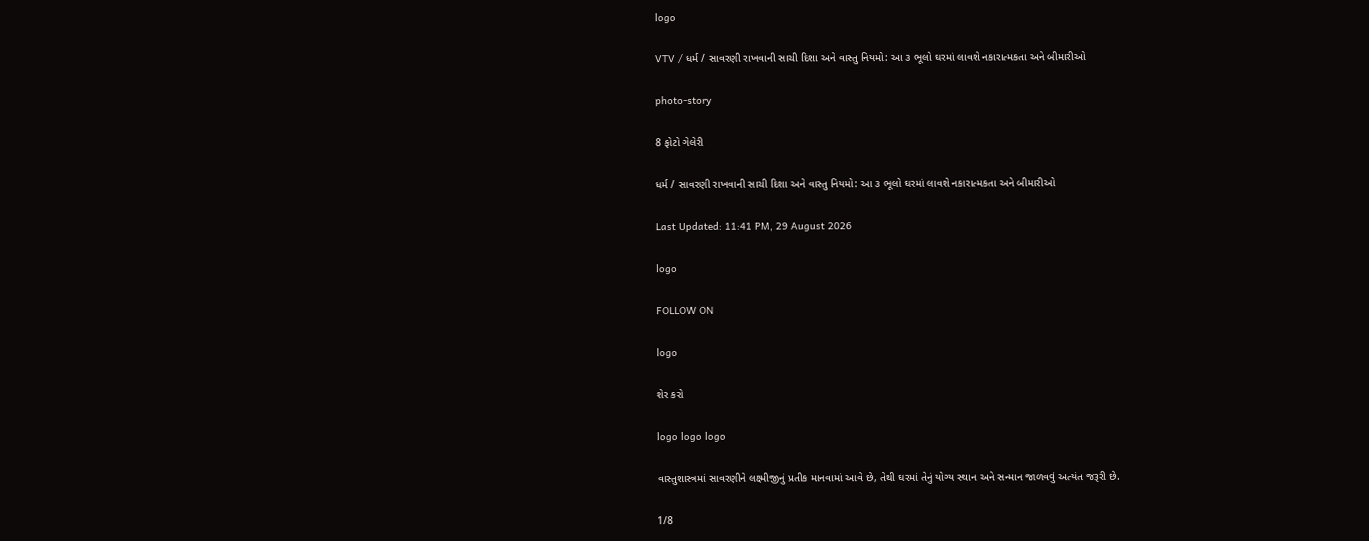logo

VTV / ધર્મ / સાવરણી રાખવાની સાચી દિશા અને વાસ્તુ નિયમો: આ ૩ ભૂલો ઘરમાં લાવશે નકારાત્મકતા અને બીમારીઓ

photo-story

8 ફોટો ગેલેરી

ધર્મ / સાવરણી રાખવાની સાચી દિશા અને વાસ્તુ નિયમો: આ ૩ ભૂલો ઘરમાં લાવશે નકારાત્મકતા અને બીમારીઓ

Last Updated: 11:41 PM, 29 August 2026

logo

FOLLOW ON

logo

શેર કરો

logo logo logo

વાસ્તુશાસ્ત્રમાં સાવરણીને લક્ષ્મીજીનું પ્રતીક માનવામાં આવે છે, તેથી ઘરમાં તેનું યોગ્ય સ્થાન અને સન્માન જાળવવું અત્યંત જરૂરી છે.

1/8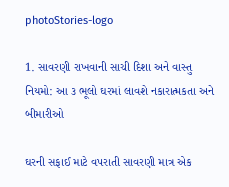photoStories-logo

1. સાવરણી રાખવાની સાચી દિશા અને વાસ્તુ નિયમો: આ ૩ ભૂલો ઘરમાં લાવશે નકારાત્મકતા અને બીમારીઓ

ઘરની સફાઈ માટે વપરાતી સાવરણી માત્ર એક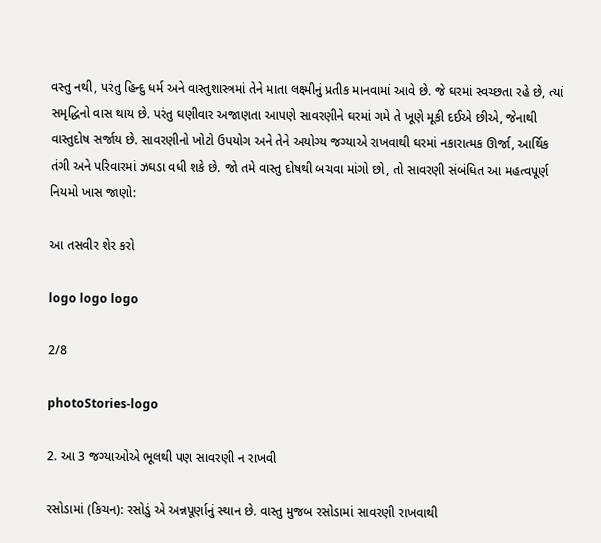વસ્તુ નથી, પરંતુ હિન્દુ ધર્મ અને વાસ્તુશાસ્ત્રમાં તેને માતા લક્ષ્મીનું પ્રતીક માનવામાં આવે છે. જે ઘરમાં સ્વચ્છતા રહે છે, ત્યાં સમૃદ્ધિનો વાસ થાય છે. પરંતુ ઘણીવાર અજાણતા આપણે સાવરણીને ઘરમાં ગમે તે ખૂણે મૂકી દઈએ છીએ, જેનાથી વાસ્તુદોષ સર્જાય છે. સાવરણીનો ખોટો ઉપયોગ અને તેને અયોગ્ય જગ્યાએ રાખવાથી ઘરમાં નકારાત્મક ઊર્જા, આર્થિક તંગી અને પરિવારમાં ઝઘડા વધી શકે છે. જો તમે વાસ્તુ દોષથી બચવા માંગો છો, તો સાવરણી સંબંધિત આ મહત્વપૂર્ણ નિયમો ખાસ જાણો:

આ તસવીર શેર કરો

logo logo logo

2/8

photoStories-logo

2. આ 3 જગ્યાઓએ ભૂલથી પણ સાવરણી ન રાખવી

રસોડામાં (કિચન): રસોડું એ અન્નપૂર્ણાનું સ્થાન છે. વાસ્તુ મુજબ રસોડામાં સાવરણી રાખવાથી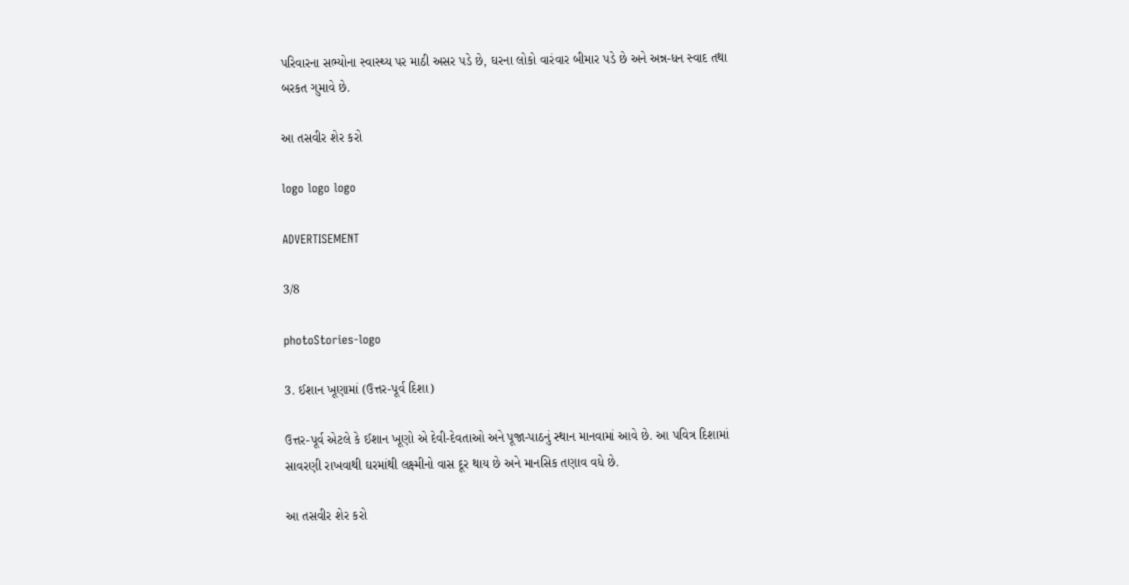પરિવારના સભ્યોના સ્વાસ્થ્ય પર માઠી અસર પડે છે, ઘરના લોકો વારંવાર બીમાર પડે છે અને અન્ન-ધન સ્વાદ તથા બરકત ગુમાવે છે.

આ તસવીર શેર કરો

logo logo logo

ADVERTISEMENT

3/8

photoStories-logo

3. ઈશાન ખૂણામાં (ઉત્તર-પૂર્વ દિશા)

ઉત્તર-પૂર્વ એટલે કે ઈશાન ખૂણો એ દેવી-દેવતાઓ અને પૂજા-પાઠનું સ્થાન માનવામાં આવે છે. આ પવિત્ર દિશામાં સાવરણી રાખવાથી ઘરમાંથી લક્ષ્મીનો વાસ દૂર થાય છે અને માનસિક તણાવ વધે છે.

આ તસવીર શેર કરો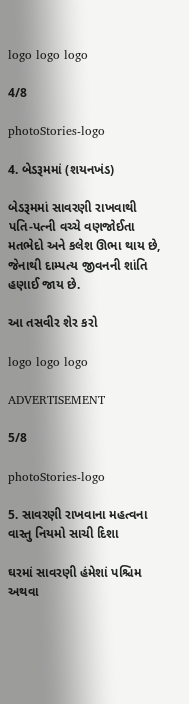logo logo logo

4/8

photoStories-logo

4. બેડરૂમમાં (શયનખંડ)

બેડરૂમમાં સાવરણી રાખવાથી પતિ-પત્ની વચ્ચે વણજોઈતા મતભેદો અને કલેશ ઊભા થાય છે, જેનાથી દામ્પત્ય જીવનની શાંતિ હણાઈ જાય છે.

આ તસવીર શેર કરો

logo logo logo

ADVERTISEMENT

5/8

photoStories-logo

5. સાવરણી રાખવાના મહત્વના વાસ્તુ નિયમો સાચી દિશા

ઘરમાં સાવરણી હંમેશાં પશ્ચિમ અથવા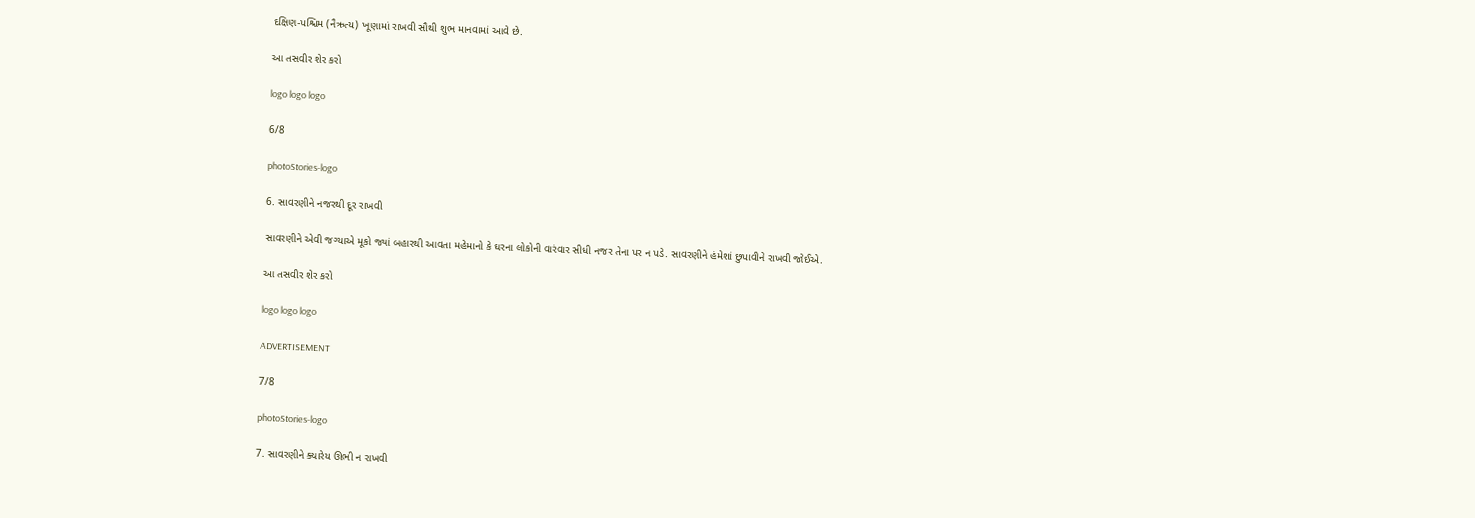દક્ષિણ-પશ્ચિમ (નૈઋત્ય) ખૂણામાં રાખવી સૌથી શુભ માનવામાં આવે છે.

આ તસવીર શેર કરો

logo logo logo

6/8

photoStories-logo

6. સાવરણીને નજરથી દૂર રાખવી

સાવરણીને એવી જગ્યાએ મૂકો જ્યાં બહારથી આવતા મહેમાનો કે ઘરના લોકોની વારંવાર સીધી નજર તેના પર ન પડે. સાવરણીને હંમેશાં છુપાવીને રાખવી જોઈએ.

આ તસવીર શેર કરો

logo logo logo

ADVERTISEMENT

7/8

photoStories-logo

7. સાવરણીને ક્યારેય ઊભી ન રાખવી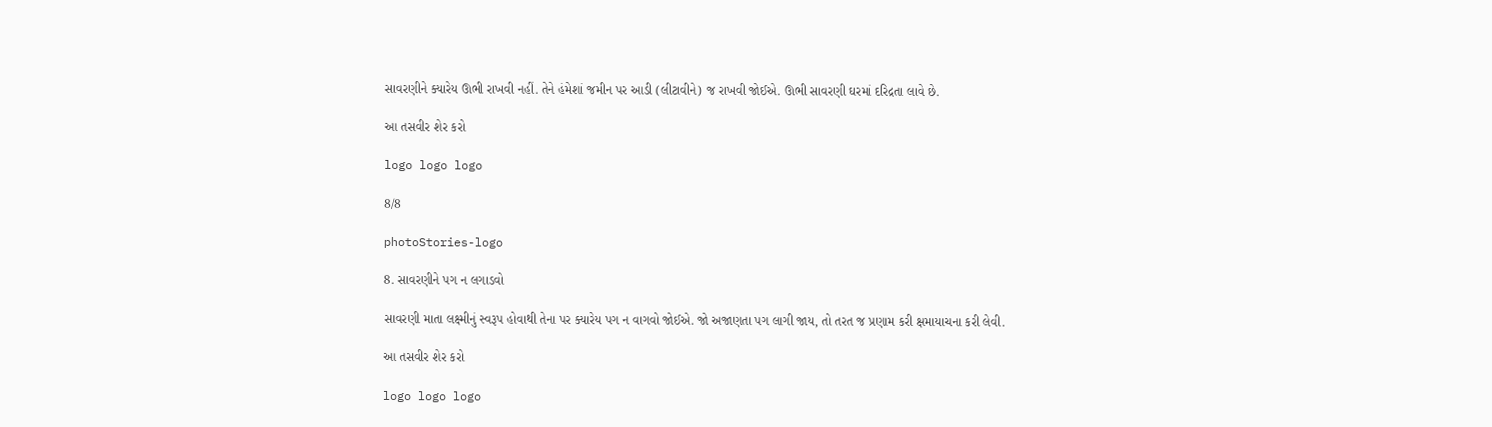સાવરણીને ક્યારેય ઊભી રાખવી નહીં. તેને હંમેશાં જમીન પર આડી (લીટાવીને) જ રાખવી જોઈએ. ઊભી સાવરણી ઘરમાં દરિદ્રતા લાવે છે.

આ તસવીર શેર કરો

logo logo logo

8/8

photoStories-logo

8. સાવરણીને પગ ન લગાડવો

સાવરણી માતા લક્ષ્મીનું સ્વરૂપ હોવાથી તેના પર ક્યારેય પગ ન વાગવો જોઈએ. જો અજાણતા પગ લાગી જાય, તો તરત જ પ્રણામ કરી ક્ષમાયાચના કરી લેવી.

આ તસવીર શેર કરો

logo logo logo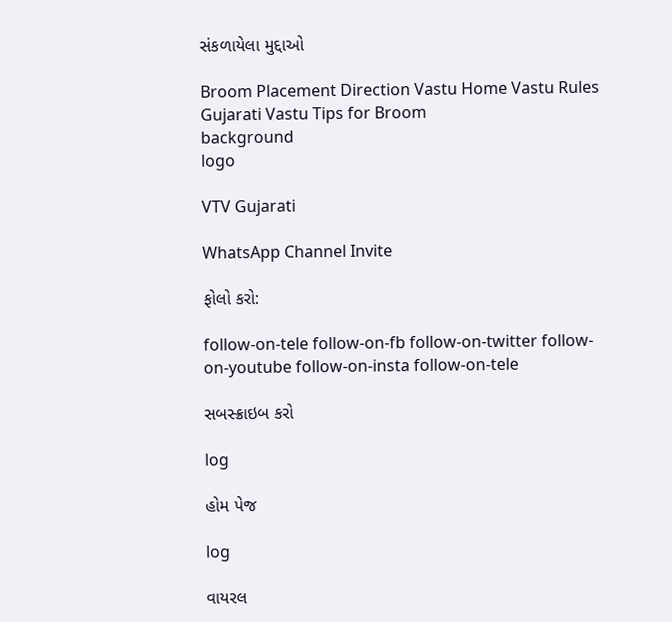સંકળાયેલા મુદ્દાઓ

Broom Placement Direction Vastu Home Vastu Rules Gujarati Vastu Tips for Broom
background
logo

VTV Gujarati

WhatsApp Channel Invite

ફોલો કરો:

follow-on-tele follow-on-fb follow-on-twitter follow-on-youtube follow-on-insta follow-on-tele

સબસ્ક્રાઇબ કરો

log

હોમ પેજ

log

વાયરલ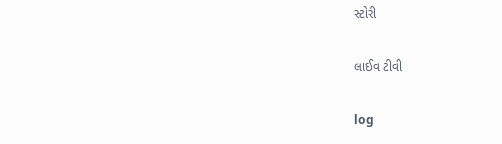સ્ટોરી

લાઈવ ટીવી

log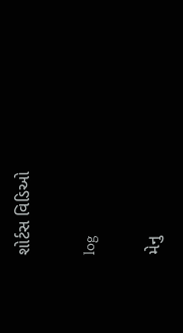શોર્ટસ વિડિઓ

log

મેનુ